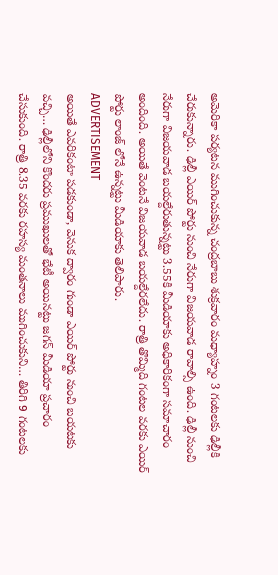అమెరికా పర్యటన ముగించుకున్న చంద్రబాబు శుక్రవారం మధ్యాహ్నం 3 గంటలకు ఢిల్లీకి చేరుకున్నారు. ఢిల్లీ ఎయిర్ పోర్టు నుంచి నేరుగా విజయవాడ రావాల్సి ఉంది. ఢిల్లీ నుంచి నేరుగా విజయవాడ బయల్దేరుతున్నట్టు 3.55కి మీడియాకు అధికారికంగా సమాచారం అందింది. అయితే వెంటనే విజయవాడ బయల్దేరలేదు. రాత్రి తొమ్మిది గంటల వరకు ఎయిర్ పోర్టు లాంజ్ లోనే ఉన్నట్టు మీడియాకు తెలిపారు.
ADVERTISEMENT
అయితే ఎవరికంటా పడకుండా, వెనుక ద్వారం గుండా ఎయిర్ పోర్టు నుంచి బయటకు వచ్చి… ఢిల్లీలోని కొందరు ప్రముఖులతో భేటీ అయినట్టు జగన్ మీడియా ప్రచారం చేసుకుంది. రాత్రి 8.35 వరకు రహస్య మంతనాలు ముగించుకుని… తిరిగి 9 గంటలకు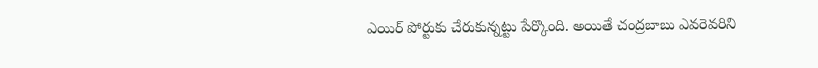ఎయిర్ పోర్టుకు చేరుకున్నట్టు పేర్కొంది. అయితే చంద్రబాబు ఎవరెవరిని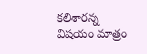కలిశారన్న విషయం మాత్రం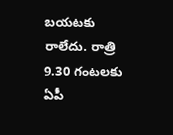బయటకు రాలేదు. రాత్రి 9.30 గంటలకు ఏపీ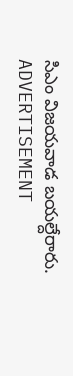సిఎం విజయవాడ బయల్దేరారు.
ADVERTISEMENT